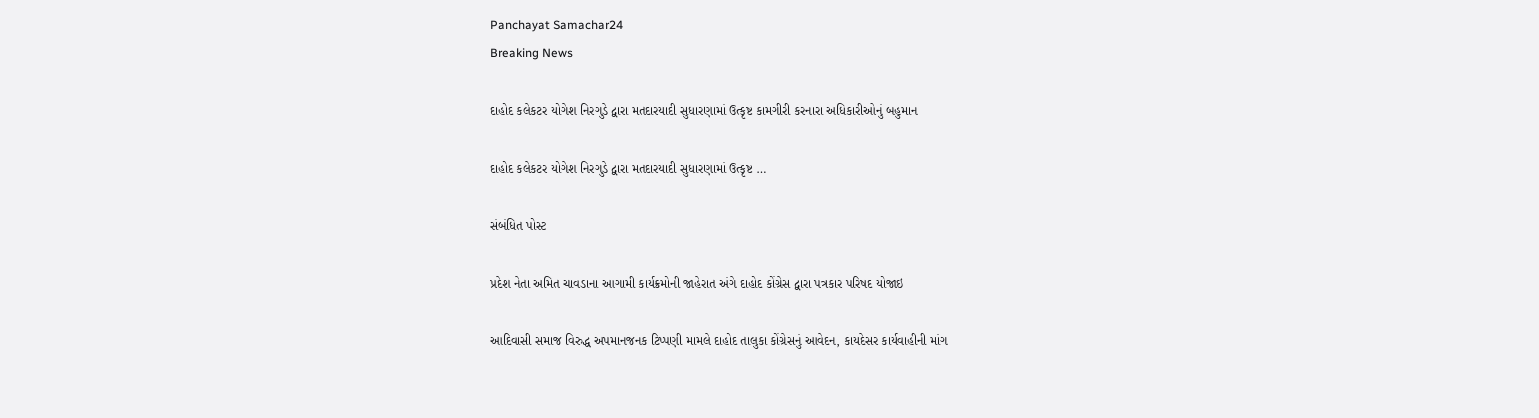Panchayat Samachar24
Breaking News

દાહોદ કલેકટર યોગેશ નિરગુડે દ્વારા મતદારયાદી સુધારણામાં ઉત્કૃષ્ટ કામગીરી કરનારા અધિકારીઓનું બહુમાન

દાહોદ કલેકટર યોગેશ નિરગુડે દ્વારા મતદારયાદી સુધારણામાં ઉત્કૃષ્ટ …

સંબંધિત પોસ્ટ

પ્રદેશ નેતા અમિત ચાવડાના આગામી કાર્યક્રમોની જાહેરાત અંગે દાહોદ કોંગ્રેસ દ્વારા પત્રકાર પરિષદ યોજાઇ

આદિવાસી સમાજ વિરુદ્ધ અપમાનજનક ટિપ્પણી મામલે દાહોદ તાલુકા કોંગ્રેસનું આવેદન, કાયદેસર કાર્યવાહીની માંગ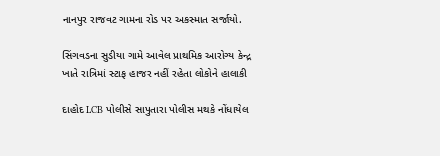નાનપુર રાજવટ ગામના રોડ પર અકસ્માત સર્જાયો.

સિંગવડના સુડીયા ગામે આવેલ પ્રાથમિક આરોગ્ય કેન્દ્ર ખાતે રાત્રિમાં સ્ટાફ હાજર નહીં રહેતા લોકોને હાલાકી

દાહોદ LCB પોલીસે સાપુતારા પોલીસ મથકે નોંધાયેલ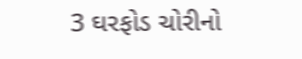3 ઘરફોડ ચોરીનો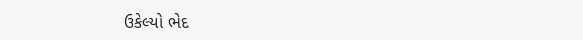ઉકેલ્યો ભેદ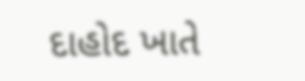દાહોદ ખાતે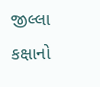જીલ્લા કક્ષાનો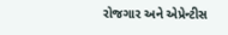રોજગાર અને એપ્રેન્ટીસ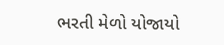ભરતી મેળો યોજાયો